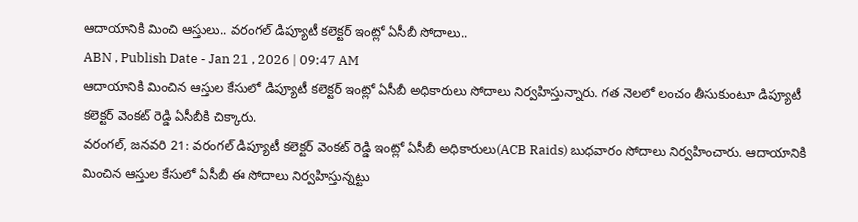ఆదాయానికి మించి ఆస్తులు.. వరంగల్ డిప్యూటీ కలెక్టర్ ఇంట్లో ఏసీబీ సోదాలు..
ABN , Publish Date - Jan 21 , 2026 | 09:47 AM
ఆదాయానికి మించిన ఆస్తుల కేసులో డిప్యూటీ కలెక్టర్ ఇంట్లో ఏసీబీ అధికారులు సోదాలు నిర్వహిస్తున్నారు. గత నెలలో లంచం తీసుకుంటూ డిప్యూటీ కలెక్టర్ వెంకట్ రెడ్డి ఏసీబీకి చిక్కారు.
వరంగల్, జనవరి 21: వరంగల్ డిప్యూటీ కలెక్టర్ వెంకట్ రెడ్డి ఇంట్లో ఏసీబీ అధికారులు(ACB Raids) బుధవారం సోదాలు నిర్వహించారు. ఆదాయానికి మించిన ఆస్తుల కేసులో ఏసీబీ ఈ సోదాలు నిర్వహిస్తున్నట్టు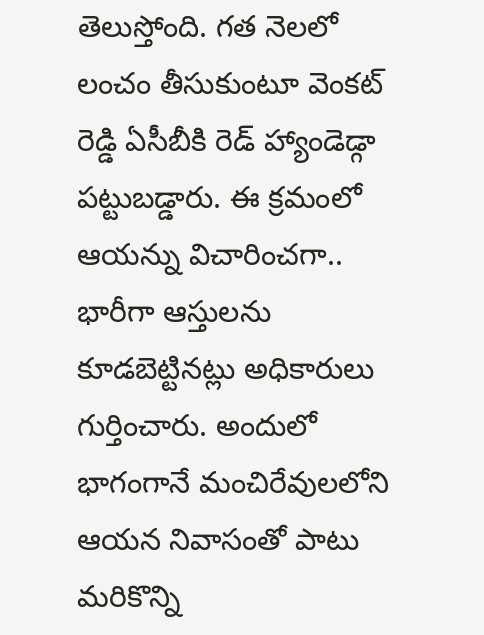తెలుస్తోంది. గత నెలలో లంచం తీసుకుంటూ వెంకట్ రెడ్డి ఏసీబీకి రెడ్ హ్యాండెడ్గా పట్టుబడ్డారు. ఈ క్రమంలో ఆయన్ను విచారించగా.. భారీగా ఆస్తులను కూడబెట్టినట్లు అధికారులు గుర్తించారు. అందులో భాగంగానే మంచిరేవులలోని ఆయన నివాసంతో పాటు మరికొన్ని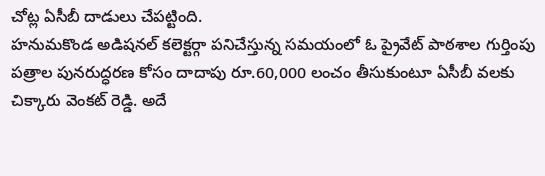చోట్ల ఏసీబీ దాడులు చేపట్టింది.
హనుమకొండ అడిషనల్ కలెక్టర్గా పనిచేస్తున్న సమయంలో ఓ ప్రైవేట్ పాఠశాల గుర్తింపు పత్రాల పునరుద్ధరణ కోసం దాదాపు రూ.60,000 లంచం తీసుకుంటూ ఏసీబీ వలకు చిక్కారు వెంకట్ రెడ్డి. అదే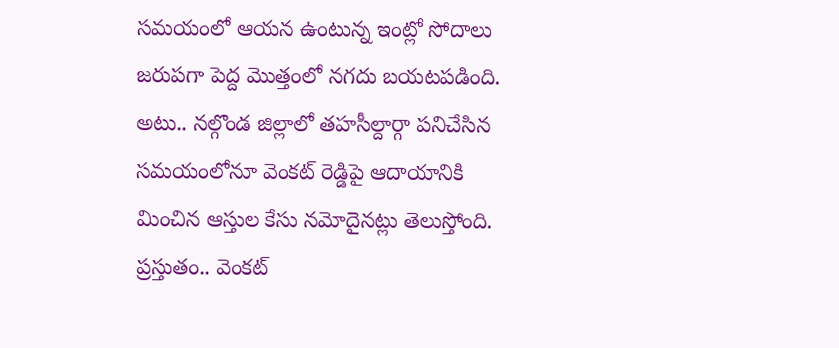సమయంలో ఆయన ఉంటున్న ఇంట్లో సోదాలు జరుపగా పెద్ద మొత్తంలో నగదు బయటపడింది. అటు.. నల్గొండ జిల్లాలో తహసీల్దార్గా పనిచేసిన సమయంలోనూ వెంకట్ రెడ్డిపై ఆదాయానికి మించిన ఆస్తుల కేసు నమోదైనట్లు తెలుస్తోంది. ప్రస్తుతం.. వెంకట్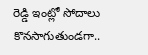రెడ్డి ఇంట్లో సోదాలు కొనసాగుతుండగా..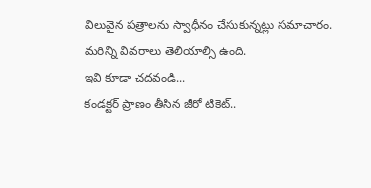విలువైన పత్రాలను స్వాధీనం చేసుకున్నట్లు సమాచారం. మరిన్ని వివరాలు తెలియాల్సి ఉంది.
ఇవి కూడా చదవండి...
కండక్టర్ ప్రాణం తీసిన జీరో టికెట్..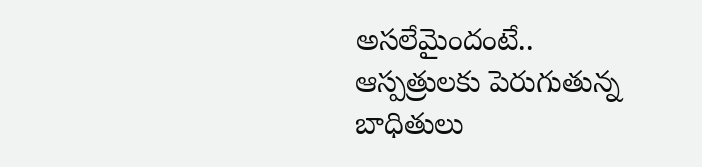అసలేమైందంటే..
ఆస్పత్రులకు పెరుగుతున్న బాధితులు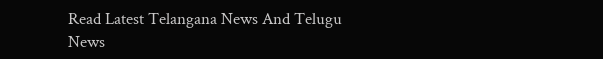Read Latest Telangana News And Telugu News